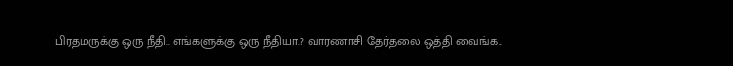பிரதமருக்கு ஒரு நீதி.. எங்களுக்கு ஒரு நீதியா.? வாரணாசி தேர்தலை ஒத்தி வைங்க..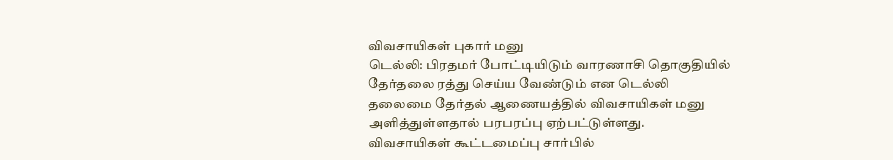விவசாயிகள் புகார் மனு
டெல்லி: பிரதமர் போட்டியிடும் வாரணாசி தொகுதியில் தேர்தலை ரத்து செய்ய வேண்டும் என டெல்லி தலைமை தேர்தல் ஆணையத்தில் விவசாயிகள் மனு அளித்துள்ளதால் பரபரப்பு ஏற்பட்டுள்ளது.
விவசாயிகள் கூட்டமைப்பு சார்பில்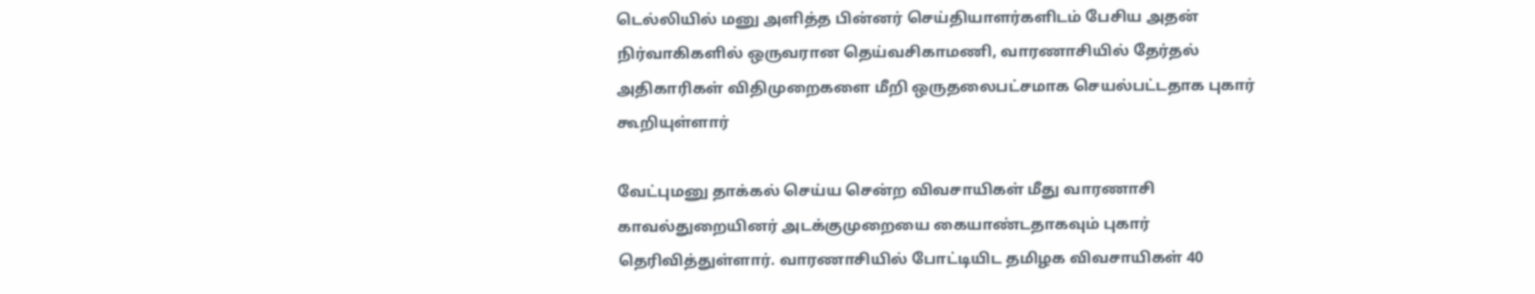டெல்லியில் மனு அளித்த பின்னர் செய்தியாளர்களிடம் பேசிய அதன் நிர்வாகிகளில் ஒருவரான தெய்வசிகாமணி, வாரணாசியில் தேர்தல் அதிகாரிகள் விதிமுறைகளை மீறி ஒருதலைபட்சமாக செயல்பட்டதாக புகார் கூறியுள்ளார்

வேட்புமனு தாக்கல் செய்ய சென்ற விவசாயிகள் மீது வாரணாசி காவல்துறையினர் அடக்குமுறையை கையாண்டதாகவும் புகார் தெரிவித்துள்ளார். வாரணாசியில் போட்டியிட தமிழக விவசாயிகள் 40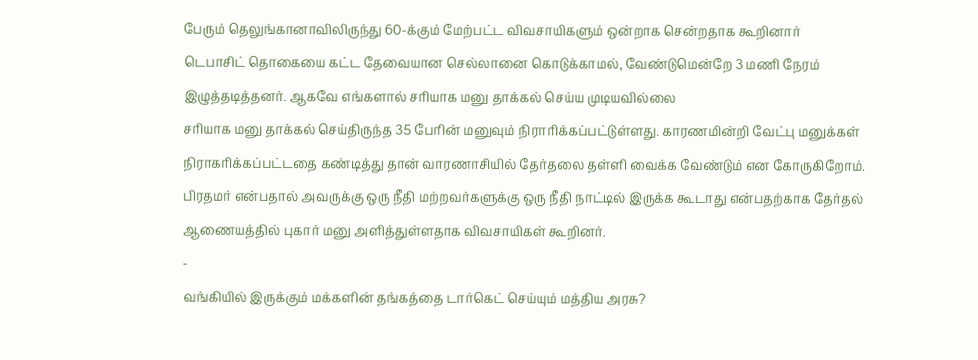பேரும் தெலுங்கானாவிலிருந்து 60-க்கும் மேற்பட்ட விவசாயிகளும் ஒன்றாக சென்றதாக கூறினார்
டெபாசிட் தொகையை கட்ட தேவையான செல்லானை கொடுக்காமல், வேண்டுமென்றே 3 மணி நேரம் இழுத்தடித்தனர். ஆகவே எங்களால் சரியாக மனு தாக்கல் செய்ய முடியவில்லை
சரியாக மனு தாக்கல் செய்திருந்த 35 பேரின் மனுவும் நிராரிக்கப்பட்டுள்ளது. காரணமின்றி வேட்பு மனுக்கள் நிராகரிக்கப்பட்டதை கண்டித்து தான் வாரணாசியில் தேர்தலை தள்ளி வைக்க வேண்டும் என கோருகிறோம்.
பிரதமர் என்பதால் அவருக்கு ஒரு நீதி மற்றவர்களுக்கு ஒரு நீதி நாட்டில் இருக்க கூடாது என்பதற்காக தேர்தல் ஆணையத்தில் புகார் மனு அளித்துள்ளதாக விவசாயிகள் கூறினர்.
-
வங்கியில் இருக்கும் மக்களின் தங்கத்தை டார்கெட் செய்யும் மத்திய அரசு?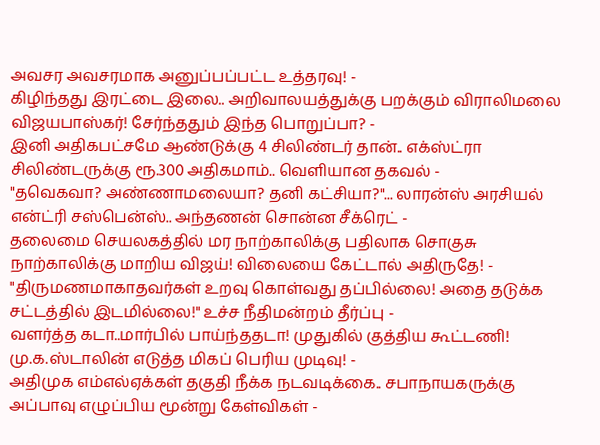அவசர அவசரமாக அனுப்பப்பட்ட உத்தரவு! -
கிழிந்தது இரட்டை இலை.. அறிவாலயத்துக்கு பறக்கும் விராலிமலை விஜயபாஸ்கர்! சேர்ந்ததும் இந்த பொறுப்பா? -
இனி அதிகபட்சமே ஆண்டுக்கு 4 சிலிண்டர் தான்.. எக்ஸ்ட்ரா சிலிண்டருக்கு ரூ.300 அதிகமாம்.. வெளியான தகவல் -
"தவெகவா? அண்ணாமலையா? தனி கட்சியா?"... லாரன்ஸ் அரசியல் என்ட்ரி சஸ்பென்ஸ்.. அந்தணன் சொன்ன சீக்ரெட் -
தலைமை செயலகத்தில் மர நாற்காலிக்கு பதிலாக சொகுசு நாற்காலிக்கு மாறிய விஜய்! விலையை கேட்டால் அதிருதே! -
"திருமணமாகாதவர்கள் உறவு கொள்வது தப்பில்லை! அதை தடுக்க சட்டத்தில் இடமில்லை!" உச்ச நீதிமன்றம் தீர்ப்பு -
வளர்த்த கடா..மார்பில் பாய்ந்ததடா! முதுகில் குத்திய கூட்டணி! மு.க.ஸ்டாலின் எடுத்த மிகப் பெரிய முடிவு! -
அதிமுக எம்எல்ஏக்கள் தகுதி நீக்க நடவடிக்கை.. சபாநாயகருக்கு அப்பாவு எழுப்பிய மூன்று கேள்விகள் -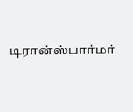டிரான்ஸ்பார்மர்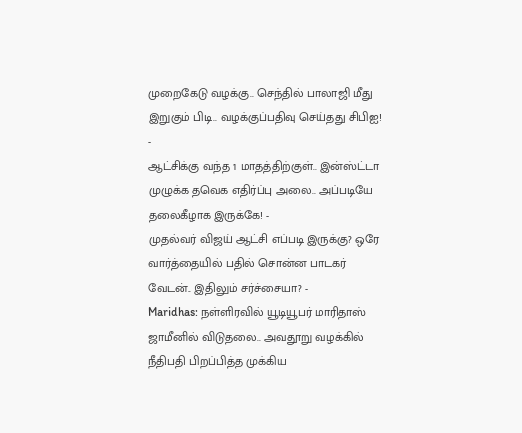முறைகேடு வழக்கு.. செந்தில் பாலாஜி மீது இறுகும் பிடி.. வழக்குப்பதிவு செய்தது சிபிஐ! -
ஆட்சிக்கு வந்த 1 மாதத்திற்குள்.. இன்ஸ்ட்டா முழுக்க தவெக எதிர்ப்பு அலை.. அப்படியே தலைகீழாக இருக்கே! -
முதல்வர் விஜய் ஆட்சி எப்படி இருக்கு? ஒரே வார்த்தையில் பதில் சொன்ன பாடகர் வேடன்.. இதிலும் சர்ச்சையா? -
Maridhas: நள்ளிரவில் யூடியூபர் மாரிதாஸ் ஜாமீனில் விடுதலை.. அவதூறு வழக்கில் நீதிபதி பிறப்பித்த முக்கிய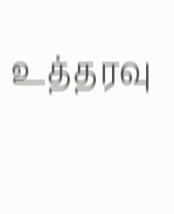உத்தரவு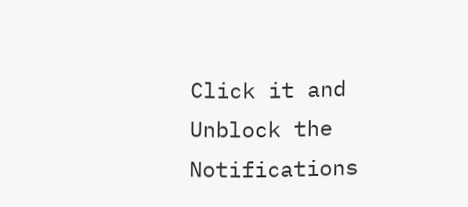Click it and Unblock the Notifications